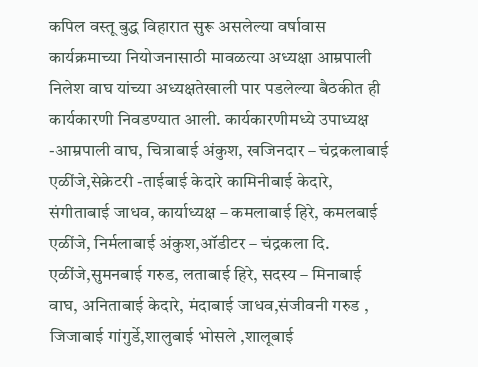कपिल वस्तू बुद्ध विहारात सुरू असलेल्या वर्षावास कार्यक्रमाच्या नियोजनासाठी मावळत्या अध्यक्षा आम्रपाली निलेश वाघ यांच्या अध्यक्षतेखाली पार पडलेल्या बैठकीत ही कार्यकारणी निवडण्यात आली. कार्यकारणीमध्ये उपाध्यक्ष -आम्रपाली वाघ, चित्राबाई अंकुश, खजिनदार – चंद्रकलाबाई एळींजे,सेक्रेटरी -ताईबाई केदारे कामिनीबाई केदारे, संगीताबाई जाधव, कार्याध्यक्ष – कमलाबाई हिरे, कमलबाई एळींजे, निर्मलाबाई अंकुश,ऑडीटर – चंद्रकला दि. एळींजे,सुमनबाई गरुड, लताबाई हिरे, सदस्य – मिनाबाई वाघ, अनिताबाई केदारे, मंदाबाई जाधव,संजीवनी गरुड , जिजाबाई गांगुर्डे,शालुबाई भोसले ,शालूबाई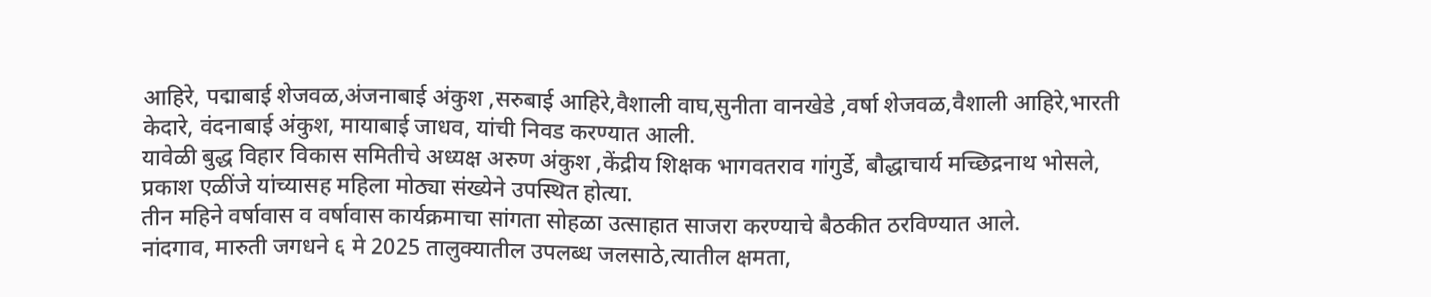आहिरे, पद्माबाई शेजवळ,अंजनाबाई अंकुश ,सरुबाई आहिरे,वैशाली वाघ,सुनीता वानखेडे ,वर्षा शेजवळ,वैशाली आहिरे,भारती केदारे, वंदनाबाई अंकुश, मायाबाई जाधव, यांची निवड करण्यात आली.
यावेळी बुद्ध विहार विकास समितीचे अध्यक्ष अरुण अंकुश ,केंद्रीय शिक्षक भागवतराव गांगुर्डे, बौद्धाचार्य मच्छिद्रनाथ भोसले, प्रकाश एळींजे यांच्यासह महिला मोठ्या संख्येने उपस्थित होत्या.
तीन महिने वर्षावास व वर्षावास कार्यक्रमाचा सांगता सोहळा उत्साहात साजरा करण्याचे बैठकीत ठरविण्यात आले.
नांदगाव, मारुती जगधने ६ मे 2025 तालुक्यातील उपलब्ध जलसाठे,त्यातील क्षमता,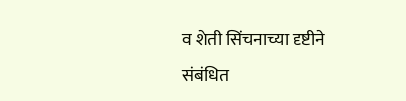व शेती सिंचनाच्या दृष्टीने संबंधित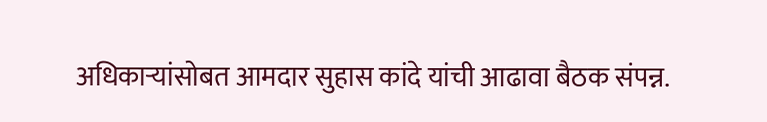अधिकाऱ्यांसोबत आमदार सुहास कांदे यांची आढावा बैठक संपन्न.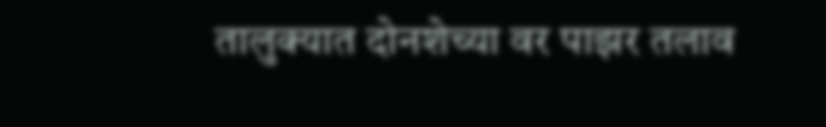तालुक्यात दोनशेच्या वर पाझर तलाव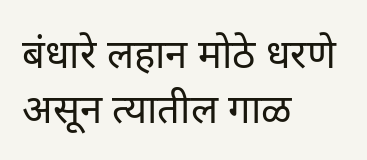बंधारे लहान मोठे धरणे असून त्यातील गाळ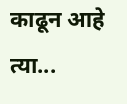काढून आहे त्या...